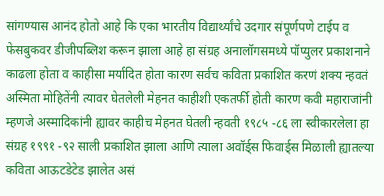सांगण्यास आनंद होतो आहे कि एका भारतीय विद्यार्थ्यांचे उदगार संपूर्णपणे टाईप व फेसबुकवर डीजीपब्लिश करून झाला आहे हा संग्रह अनालॉगसमध्ये पॉप्युलर प्रकाशनाने काढला होता व काहीसा मर्यादित होता कारण सर्वच कविता प्रकाशित करणं शक्य न्हवतं अस्मिता मोहितेंनी त्यावर घेतलेली मेहनत काहीशी एकतर्फी होती कारण कवी महाराजांनी म्हणजे अस्मादिकांनी ह्यावर काहीच मेहनत घेतली न्हवती १९८५ -८६ ला स्वीकारलेला हा संग्रह १९९१ -९२ साली प्रकाशित झाला आणि त्याला अवॉर्ड्स फिवार्ड्स मिळाली ह्यातल्या कविता आऊटडेटेड झालेत असं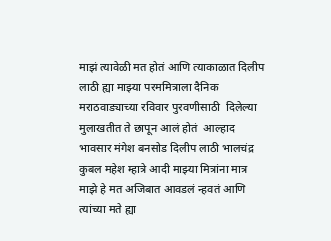माझं त्यावेळी मत होतं आणि त्याकाळात दिलीप लाठी ह्या माझ्या परममित्राला दैनिक मराठवाड्याच्या रविवार पुरवणीसाठी  दिलेल्या मुलाखतीत ते छापून आलं होतं  आल्हाद भावसार मंगेश बनसोड दिलीप लाठी भालचंद्र कुबल महेश म्हात्रे आदी माझ्या मित्रांना मात्र माझे हे मत अजिबात आवडलं न्हवतं आणि त्यांच्या मते ह्या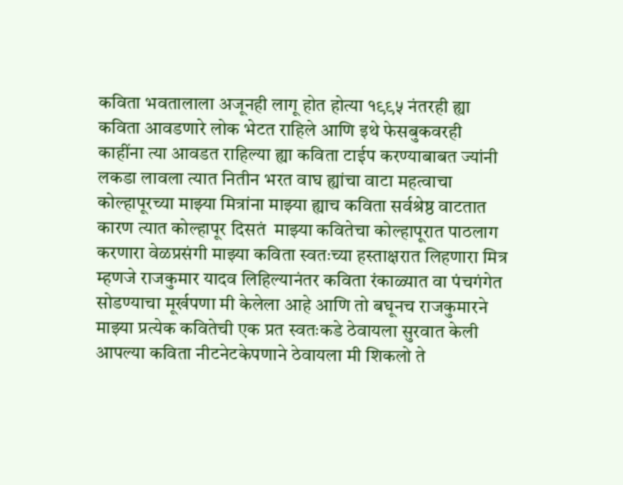कविता भवतालाला अजूनही लागू होत होत्या १९९५ नंतरही ह्या कविता आवडणारे लोक भेटत राहिले आणि इथे फेसबुकवरही काहींना त्या आवडत राहिल्या ह्या कविता टाईप करण्याबाबत ज्यांनी लकडा लावला त्यात नितीन भरत वाघ ह्यांचा वाटा महत्वाचा कोल्हापूरच्या माझ्या मित्रांना माझ्या ह्याच कविता सर्वश्रेष्ठ वाटतात कारण त्यात कोल्हापूर दिसतं  माझ्या कवितेचा कोल्हापूरात पाठलाग करणारा वेळप्रसंगी माझ्या कविता स्वतःच्या हस्ताक्षरात लिहणारा मित्र म्हणजे राजकुमार यादव लिहिल्यानंतर कविता रंकाळ्यात वा पंचगंगेत सोडण्याचा मूर्खपणा मी केलेला आहे आणि तो बघूनच राजकुमारने माझ्या प्रत्येक कवितेची एक प्रत स्वतःकडे ठेवायला सुरवात केली  आपल्या कविता नीटनेटकेपणाने ठेवायला मी शिकलो ते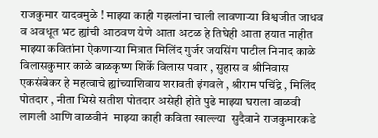राजकुमार यादवमुळे ! माझ्या काही गझलांना चाली लावणाऱ्या विश्वजीत जाधव व अवधूत भट ह्यांची आठवण येणे आता अटळ हे तिघेही आता हयात नाहीत माझ्या कवितांना ऐकणाऱ्या मित्रात मिलिंद गुर्जर जयसिंग पाटील निनाद काळे विलासकुमार काळे बाळकृष्ण शिर्के विलास पवार , सुहास व श्रीनिवास एकसंबेकर हे महत्वाचे ह्यांच्याशिवाय शरावती इंगवले , श्रीराम पचिंद्रे , मिलिंद पोतदार , नीता भिसे सतीश पोतदार असेही होते पुढे माझ्या घराला वाळवी लागली आणि वाळवीनं  माझ्या काही कविता खाल्ल्या  सुदैवाने राजकुमारकडे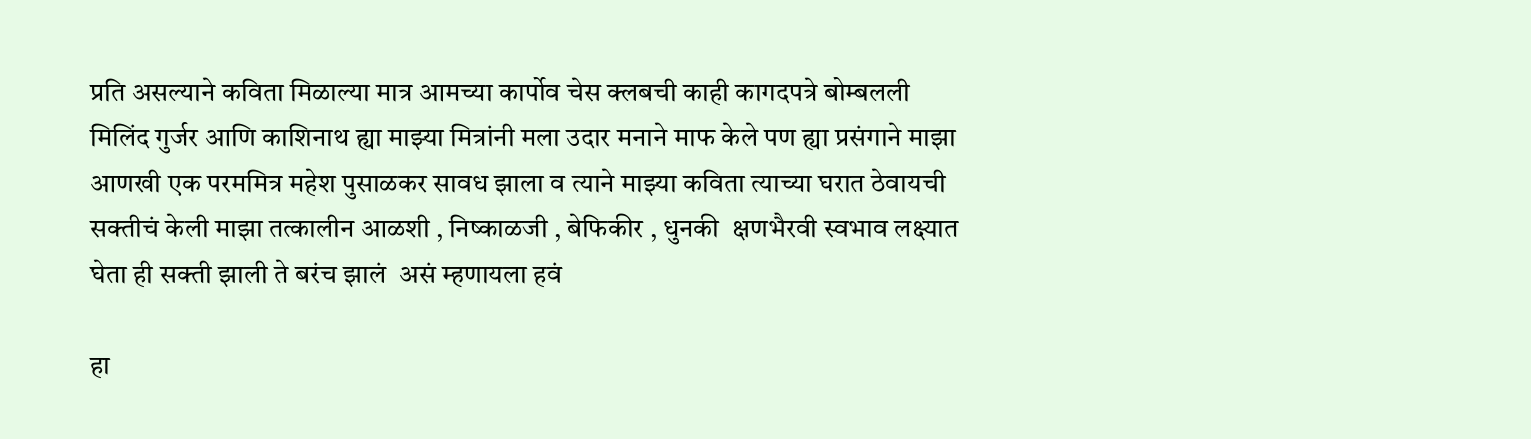प्रति असल्याने कविता मिळाल्या मात्र आमच्या कार्पोव चेस क्लबची काही कागदपत्रे बोम्बलली मिलिंद गुर्जर आणि काशिनाथ ह्या माझ्या मित्रांनी मला उदार मनाने माफ केले पण ह्या प्रसंगाने माझा आणखी एक परममित्र महेश पुसाळकर सावध झाला व त्याने माझ्या कविता त्याच्या घरात ठेवायची सक्तीचं केली माझा तत्कालीन आळशी , निष्काळजी , बेफिकीर , धुनकी  क्षणभैरवी स्वभाव लक्ष्यात घेता ही सक्ती झाली ते बरंच झालं  असं म्हणायला हवं

हा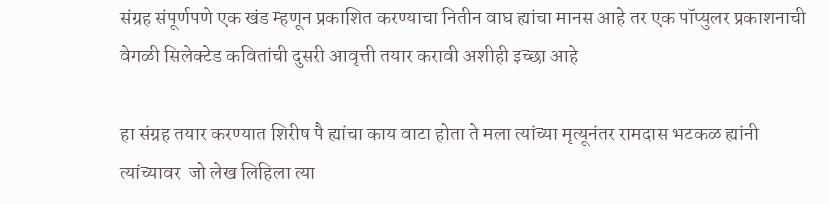संग्रह संपूर्णपणे एक खंड म्हणून प्रकाशित करण्याचा नितीन वाघ ह्यांचा मानस आहे तर एक पॉप्युलर प्रकाशनाची वेगळी सिलेक्टेड कवितांची दुसरी आवृत्ती तयार करावी अशीही इच्छा आहे

हा संग्रह तयार करण्यात शिरीष पै ह्यांचा काय वाटा होता ते मला त्यांच्या मृत्यूनंतर रामदास भटकळ ह्यांनी त्यांच्यावर  जो लेख लिहिला त्या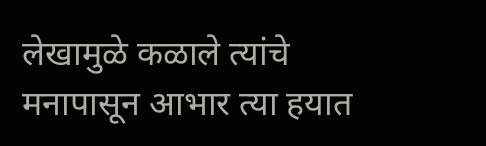लेखामुळे कळाले त्यांचे मनापासून आभार त्या हयात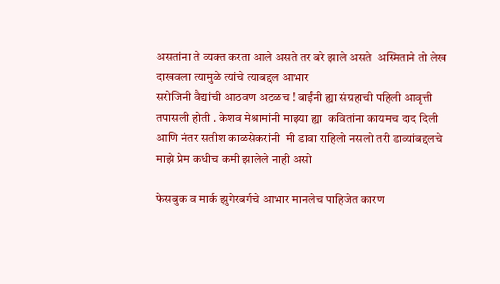असतांना ते व्यक्त करता आले असते तर बरे झाले असते  अस्मिताने तो लेख दाखवला त्यामुळे त्यांचे त्याबद्दल आभार
सरोजिनी वैद्यांची आठवण अटळच ! बाईंनी ह्या संग्रहाची पहिली आवृत्ती तपासली होती . केशव मेश्रामांनी माझ्या ह्या  कवितांना कायमच दाद दिली आणि नंतर सतीश काळसेकरांनी  मी डावा राहिलो नसलो तरी डाव्यांबद्दलचे माझे प्रेम कधीच कमी झालेले नाही असो

फेसबुक व मार्क झुगेरबर्गचे आभार मानलेच पाहिजेत कारण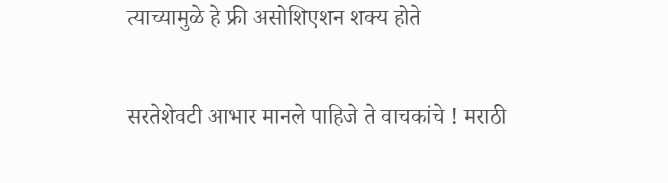त्याच्यामुळे हे फ्री असोशिएशन शक्य होते

सरतेशेवटी आभार मानले पाहिजे ते वाचकांचे ! मराठी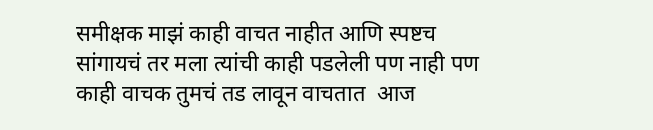समीक्षक माझं काही वाचत नाहीत आणि स्पष्टच सांगायचं तर मला त्यांची काही पडलेली पण नाही पण काही वाचक तुमचं तड लावून वाचतात  आज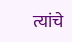त्यांचे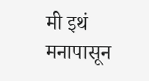मी इथं मनापासून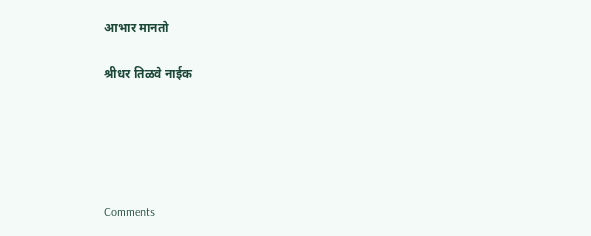आभार मानतो

श्रीधर तिळवे नाईक





Comments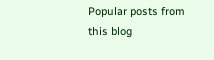Popular posts from this blog